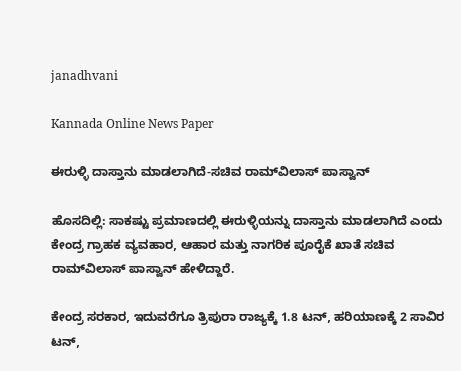janadhvani

Kannada Online News Paper

ಈರುಳ್ಳಿ ದಾಸ್ತಾನು ಮಾಡಲಾಗಿದೆ-ಸಚಿವ ರಾಮ್‌ವಿಲಾಸ್ ಪಾಸ್ವಾನ್

ಹೊಸದಿಲ್ಲಿ: ಸಾಕಷ್ಟು ಪ್ರಮಾಣದಲ್ಲಿ ಈರುಳ್ಳಿಯನ್ನು ದಾಸ್ತಾನು ಮಾಡಲಾಗಿದೆ ಎಂದು ಕೇಂದ್ರ ಗ್ರಾಹಕ ವ್ಯವಹಾರ, ಆಹಾರ ಮತ್ತು ನಾಗರಿಕ ಪೂರೈಕೆ ಖಾತೆ ಸಚಿವ ರಾಮ್‌ವಿಲಾಸ್ ಪಾಸ್ವಾನ್ ಹೇಳಿದ್ದಾರೆ.

ಕೇಂದ್ರ ಸರಕಾರ, ಇದುವರೆಗೂ ತ್ರಿಪುರಾ ರಾಜ್ಯಕ್ಕೆ 1.8 ಟನ್, ಹರಿಯಾಣಕ್ಕೆ 2 ಸಾವಿರ ಟನ್,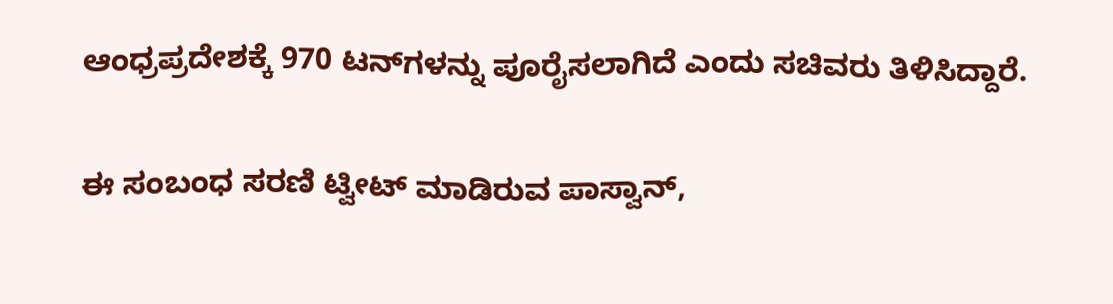ಆಂಧ್ರಪ್ರದೇಶಕ್ಕೆ 970 ಟನ್‌ಗಳನ್ನು ಪೂರೈಸಲಾಗಿದೆ ಎಂದು ಸಚಿವರು ತಿಳಿಸಿದ್ದಾರೆ.

ಈ ಸಂಬಂಧ ಸರಣಿ ಟ್ವೀಟ್ ಮಾಡಿರುವ ಪಾಸ್ವಾನ್,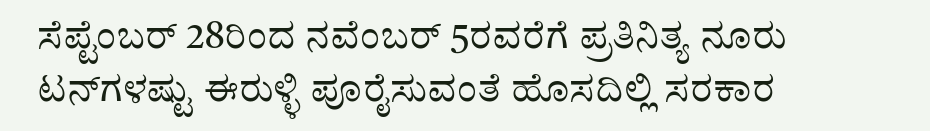ಸೆಪ್ಟೆಂಬರ್ 28ರಿಂದ ನವೆಂಬರ್ 5ರವರೆಗೆ ಪ್ರತಿನಿತ್ಯ ನೂರು ಟನ್‌ಗಳಷ್ಟು ಈರುಳ್ಳಿ ಪೂರೈಸುವಂತೆ ಹೊಸದಿಲ್ಲಿ ಸರಕಾರ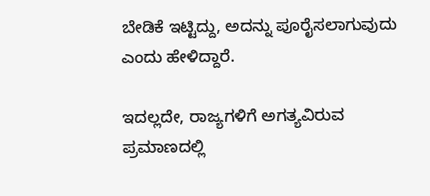ಬೇಡಿಕೆ ಇಟ್ಟಿದ್ದು, ಅದನ್ನು ಪೂರೈಸಲಾಗುವುದು ಎಂದು ಹೇಳಿದ್ದಾರೆ.

ಇದಲ್ಲದೇ, ರಾಜ್ಯಗಳಿಗೆ ಅಗತ್ಯವಿರುವ ಪ್ರಮಾಣದಲ್ಲಿ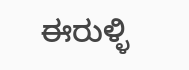ಈರುಳ್ಳಿ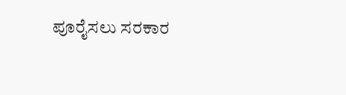ಪೂರೈಸಲು ಸರಕಾರ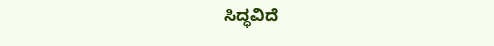ಸಿದ್ಧವಿದೆ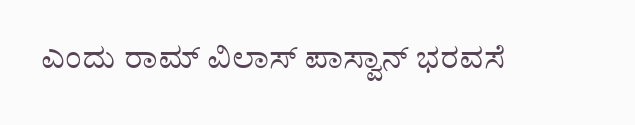ಎಂದು ರಾಮ್‌ ವಿಲಾಸ್‌ ಪಾಸ್ವಾನ್‌ ಭರವಸೆ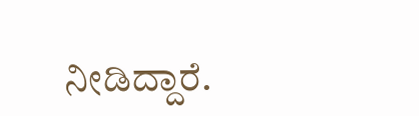ನೀಡಿದ್ದಾರೆ.